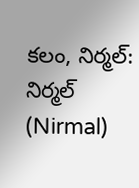కలం, నిర్మల్: నిర్మల్ (Nirmal)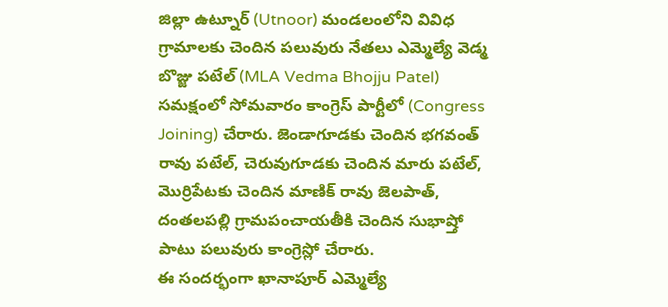జిల్లా ఉట్నూర్ (Utnoor) మండలంలోని వివిధ గ్రామాలకు చెందిన పలువురు నేతలు ఎమ్మెల్యే వెడ్మ బొజ్జు పటేల్ (MLA Vedma Bhojju Patel) సమక్షంలో సోమవారం కాంగ్రెస్ పార్టీలో (Congress Joining) చేరారు. జెండాగూడకు చెందిన భగవంత్ రావు పటేల్, చెరువుగూడకు చెందిన మారు పటేల్, మొర్రిపేటకు చెందిన మాణిక్ రావు జెలపాత్, దంతలపల్లి గ్రామపంచాయతీకి చెందిన సుభాష్తో పాటు పలువురు కాంగ్రెస్లో చేరారు.
ఈ సందర్భంగా ఖానాపూర్ ఎమ్మెల్యే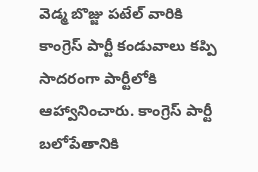వెడ్మ బొజ్జు పటేల్ వారికి కాంగ్రెస్ పార్టీ కండువాలు కప్పి సాదరంగా పార్టీలోకి ఆహ్వానించారు. కాంగ్రెస్ పార్టీ బలోపేతానికి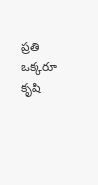ప్రతి ఒక్కరూ కృషి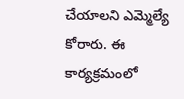చేయాలని ఎమ్మెల్యే కోరారు. ఈ కార్యక్రమంలో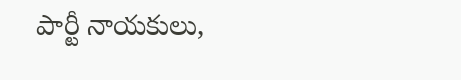పార్టీ నాయకులు,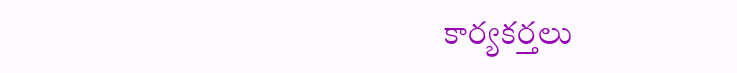కార్యకర్తలు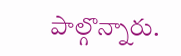పాల్గొన్నారు.